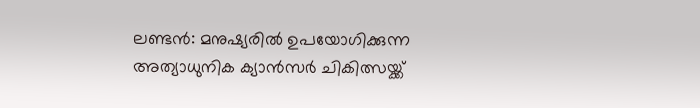ലണ്ടൻ: മനുഷ്യരിൽ ഉപയോഗിക്കുന്ന അത്യാധുനിക ക്യാൻസർ ചികിത്സയ്ക്ക്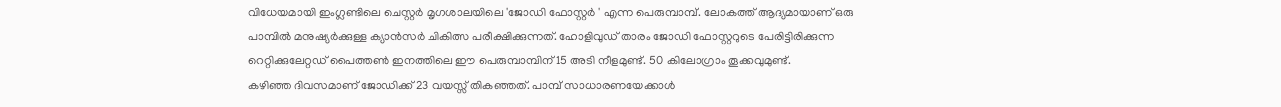വിധേയമായി ഇംഗ്ലണ്ടിലെ ചെസ്റ്റർ മൃഗശാലയിലെ 'ജോഡി ഫോസ്റ്റർ ' എന്ന പെരുമ്പാമ്പ്. ലോകത്ത് ആദ്യമായാണ് ഒരു പാമ്പിൽ മനുഷ്യർക്കുള്ള ക്യാൻസർ ചികിത്സ പരീക്ഷിക്കുന്നത്. ഹോളിവുഡ് താരം ജോഡി ഫോസ്റ്ററുടെ പേരിട്ടിരിക്കുന്ന റെറ്റിക്കുലേറ്റഡ് പൈത്തൺ ഇനത്തിലെ ഈ പെരുമ്പാമ്പിന് 15 അടി നീളമുണ്ട്. 50 കിലോഗ്രാം തൂക്കവുമുണ്ട്.
കഴിഞ്ഞ ദിവസമാണ് ജോഡിക്ക് 23 വയസ്സ് തികഞ്ഞത്. പാമ്പ് സാധാരണയേക്കാൾ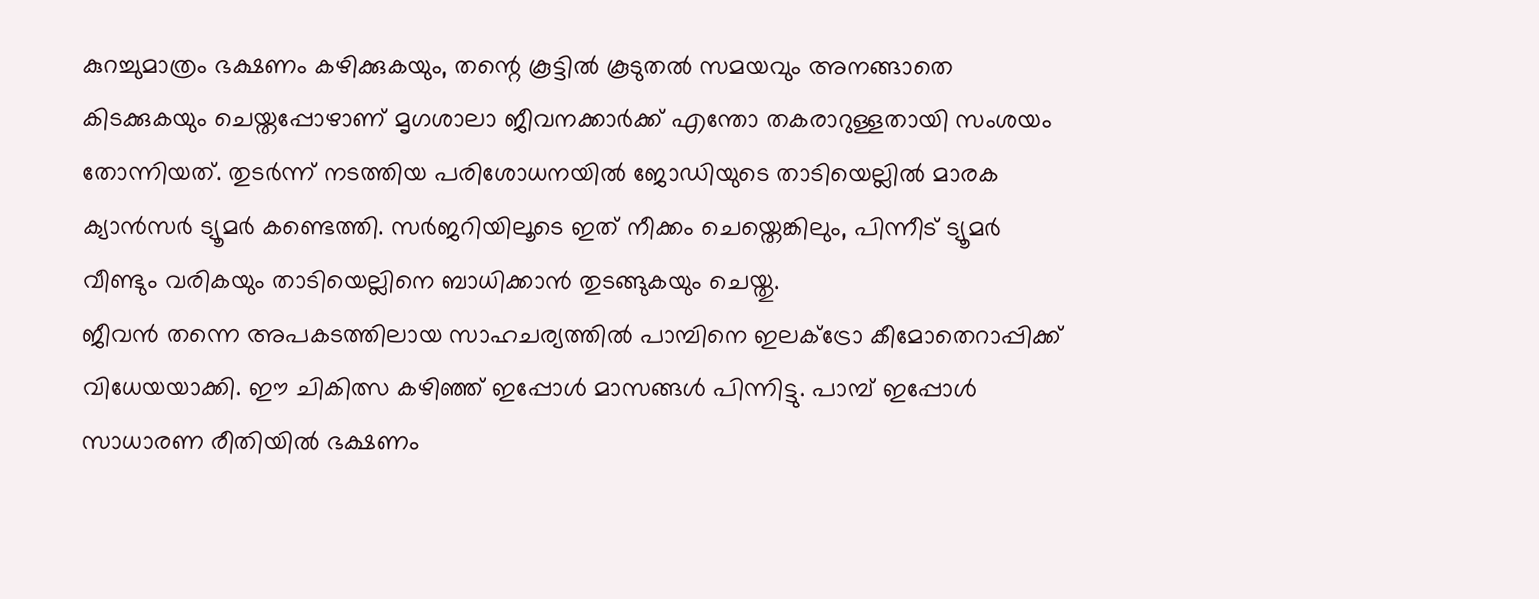കുറച്ചുമാത്രം ഭക്ഷണം കഴിക്കുകയും, തന്റെ കൂട്ടിൽ കൂടുതൽ സമയവും അനങ്ങാതെ കിടക്കുകയും ചെയ്തപ്പോഴാണ് മൃഗശാലാ ജീവനക്കാർക്ക് എന്തോ തകരാറുള്ളതായി സംശയം തോന്നിയത്. തുടർന്ന് നടത്തിയ പരിശോധനയിൽ ജോഡിയുടെ താടിയെല്ലിൽ മാരക ക്യാൻസർ ട്യൂമർ കണ്ടെത്തി. സർജറിയിലൂടെ ഇത് നീക്കം ചെയ്തെങ്കിലും, പിന്നീട് ട്യൂമർ വീണ്ടും വരികയും താടിയെല്ലിനെ ബാധിക്കാൻ തുടങ്ങുകയും ചെയ്തു.
ജീവൻ തന്നെ അപകടത്തിലായ സാഹചര്യത്തിൽ പാമ്പിനെ ഇലക്ട്രോ കീമോതെറാപ്പിക്ക് വിധേയയാക്കി. ഈ ചികിത്സ കഴിഞ്ഞ് ഇപ്പോൾ മാസങ്ങൾ പിന്നിട്ടു. പാമ്പ് ഇപ്പോൾ സാധാരണ രീതിയിൽ ഭക്ഷണം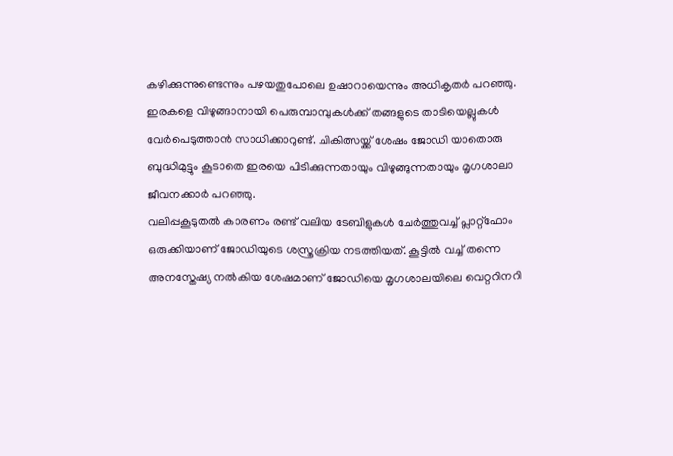കഴിക്കുന്നുണ്ടെന്നും പഴയതുപോലെ ഉഷാറായെന്നും അധികൃതർ പറഞ്ഞു. ഇരകളെ വിഴുങ്ങാനായി പെരുമ്പാമ്പുകൾക്ക് തങ്ങളുടെ താടിയെല്ലുകൾ വേർപെടുത്താൻ സാധിക്കാറുണ്ട്. ചികിത്സയ്ക്ക് ശേഷം ജോഡി യാതൊരു ബുദ്ധിമുട്ടും കൂടാതെ ഇരയെ പിടിക്കുന്നതായും വിഴുങ്ങുന്നതായും മൃഗശാലാ ജീവനക്കാർ പറഞ്ഞു.
വലിപ്പകൂടുതൽ കാരണം രണ്ട് വലിയ ടേബിളുകൾ ചേർത്തുവച്ച് പ്ലാറ്റ്ഫോം ഒരുക്കിയാണ് ജോഡിയുടെ ശസ്ത്രക്രിയ നടത്തിയത്. കൂട്ടിൽ വച്ച് തന്നെ അനസ്തേഷ്യ നൽകിയ ശേഷമാണ് ജോഡിയെ മൃഗശാലയിലെ വെറ്ററിനറി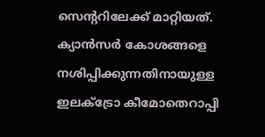സെന്ററിലേക്ക് മാറ്റിയത്. ക്യാൻസർ കോശങ്ങളെ നശിപ്പിക്കുന്നതിനായുള്ള ഇലക്ട്രോ കീമോതെറാപ്പി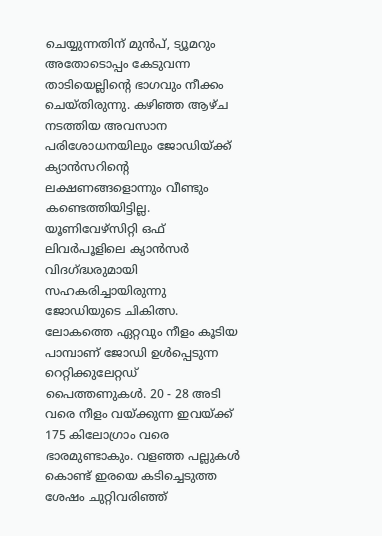ചെയ്യുന്നതിന് മുൻപ്, ട്യൂമറും അതോടൊപ്പം കേടുവന്ന താടിയെല്ലിന്റെ ഭാഗവും നീക്കം ചെയ്തിരുന്നു. കഴിഞ്ഞ ആഴ്ച നടത്തിയ അവസാന പരിശോധനയിലും ജോഡിയ്ക്ക് ക്യാൻസറിന്റെ ലക്ഷണങ്ങളൊന്നും വീണ്ടും കണ്ടെത്തിയിട്ടില്ല. യൂണിവേഴ്സിറ്റി ഒഫ് ലിവർപൂളിലെ ക്യാൻസർ വിദഗ്ദ്ധരുമായി സഹകരിച്ചായിരുന്നു ജോഡിയുടെ ചികിത്സ.
ലോകത്തെ ഏറ്റവും നീളം കൂടിയ പാമ്പാണ് ജോഡി ഉൾപ്പെടുന്ന റെറ്റിക്കുലേറ്റഡ് പൈത്തണുകൾ. 20 - 28 അടി വരെ നീളം വയ്ക്കുന്ന ഇവയ്ക്ക് 175 കിലോഗ്രാം വരെ ഭാരമുണ്ടാകും. വളഞ്ഞ പല്ലുകൾ കൊണ്ട് ഇരയെ കടിച്ചെടുത്ത ശേഷം ചുറ്റിവരിഞ്ഞ്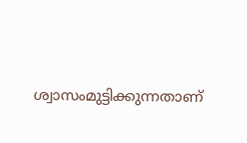ശ്വാസംമുട്ടിക്കുന്നതാണ്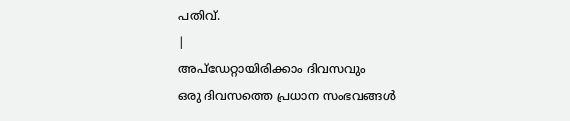പതിവ്.
|
അപ്ഡേറ്റായിരിക്കാം ദിവസവും
ഒരു ദിവസത്തെ പ്രധാന സംഭവങ്ങൾ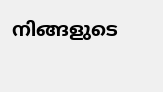നിങ്ങളുടെ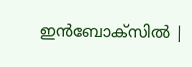ഇൻബോക്സിൽ |